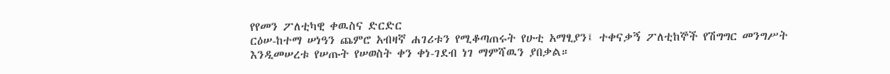የየመን ፖለቲካዊ ቀዉስና ድርድር
ርዕሠ-ከተማ ሠነዓን ጨምሮ አብዛኛ ሐገሪቱን የሚቆጣጠሩት የሁቲ አማፂያን፤ ተቀናቃኝ ፖለቲከኞች የሽግግር መንግሥት እንዲመሠረቱ የሠጡት የሠወስት ቀን ቀነ-ገደብ ነገ ማምሻዉን ያበቃል።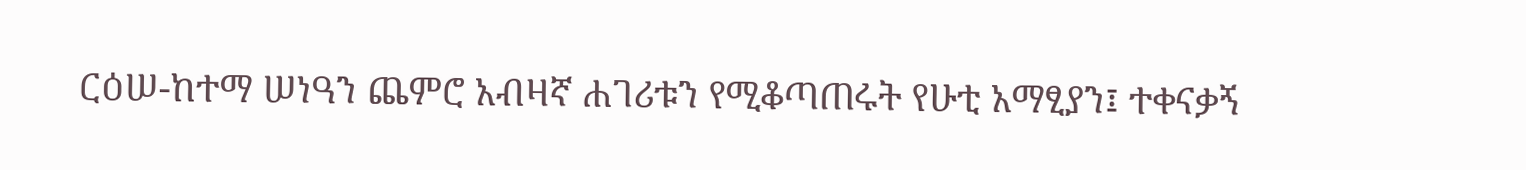ርዕሠ-ከተማ ሠነዓን ጨምሮ አብዛኛ ሐገሪቱን የሚቆጣጠሩት የሁቲ አማፂያን፤ ተቀናቃኝ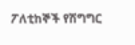ፖለቲከኞች የሽግግር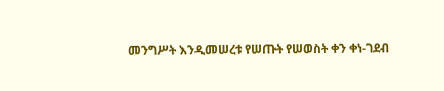መንግሥት እንዲመሠረቱ የሠጡት የሠወስት ቀን ቀነ-ገደብ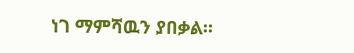ነገ ማምሻዉን ያበቃል።